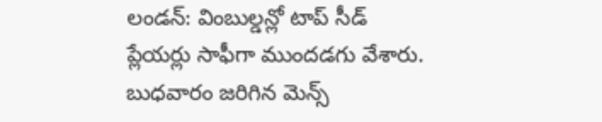లండన్: వింబుల్డన్లో టాప్ సీడ్ ప్లేయర్లు సాఫీగా ముందడగు వేశారు. బుధవారం జరిగిన మెన్స్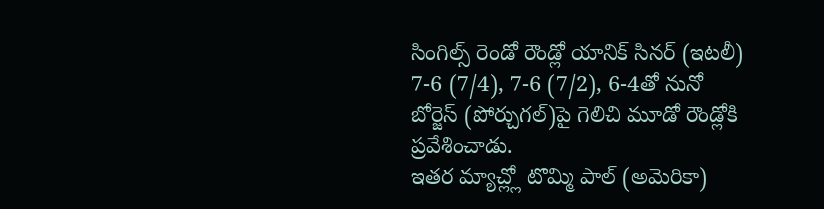సింగిల్స్ రెండో రౌండ్లో యానిక్ సినర్ (ఇటలీ) 7-6 (7/4), 7-6 (7/2), 6-4తో నునో బోర్జెస్ (పోర్చుగల్)పై గెలిచి మూడో రౌండ్లోకి ప్రవేశించాడు.
ఇతర మ్యాచ్ల్లో టొమ్మి పాల్ (అమెరికా)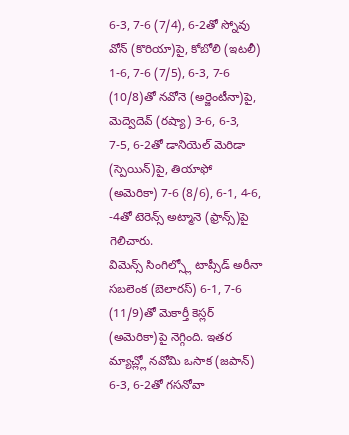6-3, 7-6 (7/4), 6-2తో స్నోవు వోన్ (కొరియా)పై, కోబోలి (ఇటలీ) 1-6, 7-6 (7/5), 6-3, 7-6 (10/8)తో నవోనె (అర్జెంటీనా)పై, మెద్వెదెవ్ (రష్యా) 3-6, 6-3, 7-5, 6-2తో డానియెల్ మెరిడా (స్పెయిన్)పై, తియాఫో (అమెరికా) 7-6 (8/6), 6-1, 4-6, -4తో టెరెన్స్ అట్మానె (ఫ్రాన్స్)పై గెలిచారు.
విమెన్స్ సింగిల్స్లో టాప్సీడ్ అరీనా సబలెంక (బెలారస్) 6-1, 7-6 (11/9)తో మెకార్తీ కెస్లర్ (అమెరికా)పై నెగ్గింది. ఇతర మ్యాచ్ల్లో నవోమి ఒసాక (జపాన్) 6-3, 6-2తో గసనోవా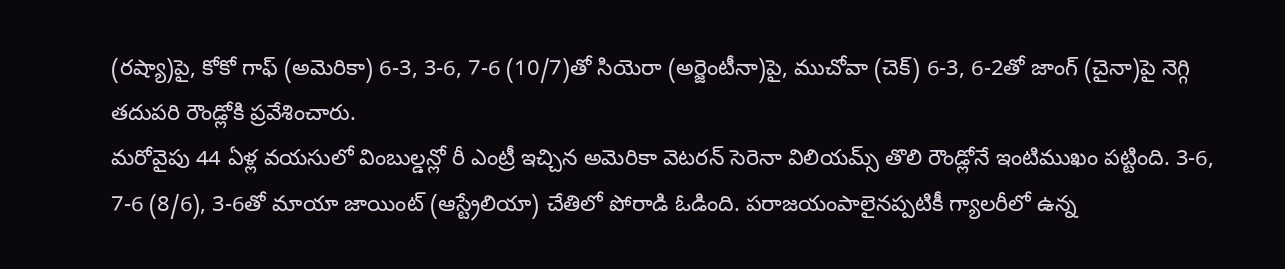(రష్యా)పై, కోకో గాఫ్ (అమెరికా) 6-3, 3-6, 7-6 (10/7)తో సియెరా (అర్జెంటీనా)పై, ముచోవా (చెక్) 6-3, 6-2తో జాంగ్ (చైనా)పై నెగ్గి తదుపరి రౌండ్లోకి ప్రవేశించారు.
మరోవైపు 44 ఏళ్ల వయసులో వింబుల్డన్లో రీ ఎంట్రీ ఇచ్చిన అమెరికా వెటరన్ సెరెనా విలియమ్స్ తొలి రౌండ్లోనే ఇంటిముఖం పట్టింది. 3-6, 7-6 (8/6), 3-6తో మాయా జాయింట్ (ఆస్ట్రేలియా) చేతిలో పోరాడి ఓడింది. పరాజయంపాలైనప్పటికీ గ్యాలరీలో ఉన్న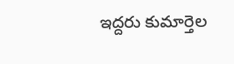ఇద్దరు కుమార్తెల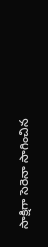సాక్షిగా సెరెనా సాగించిన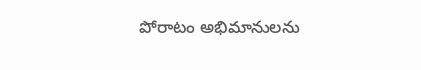పోరాటం అభిమానులను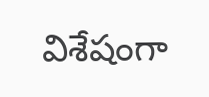విశేషంగా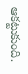ఆకట్టుకుంది.